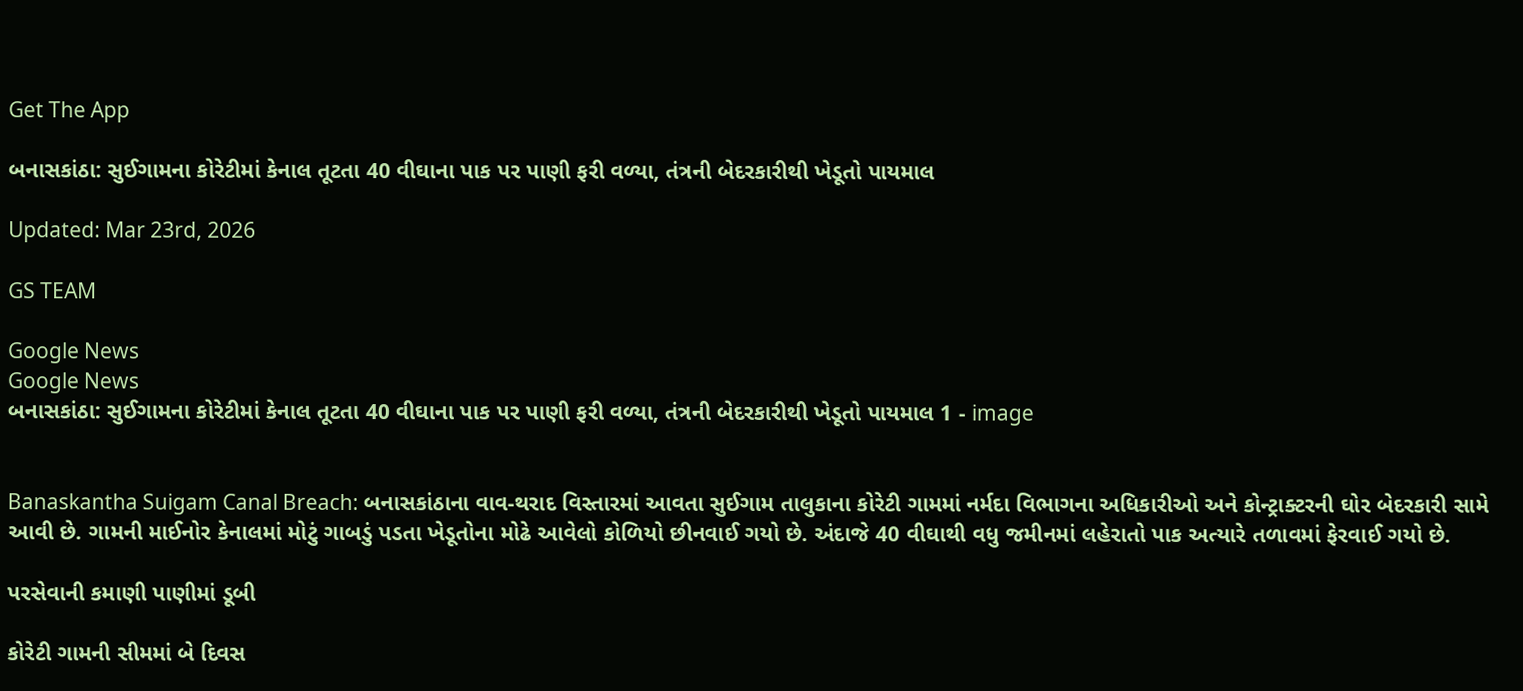Get The App

બનાસકાંઠા: સુઈગામના કોરેટીમાં કેનાલ તૂટતા 40 વીઘાના પાક પર પાણી ફરી વળ્યા, તંત્રની બેદરકારીથી ખેડૂતો પાયમાલ

Updated: Mar 23rd, 2026

GS TEAM

Google News
Google News
બનાસકાંઠા: સુઈગામના કોરેટીમાં કેનાલ તૂટતા 40 વીઘાના પાક પર પાણી ફરી વળ્યા, તંત્રની બેદરકારીથી ખેડૂતો પાયમાલ 1 - image


Banaskantha Suigam Canal Breach: બનાસકાંઠાના વાવ-થરાદ વિસ્તારમાં આવતા સુઈગામ તાલુકાના કોરેટી ગામમાં નર્મદા વિભાગના અધિકારીઓ અને કોન્ટ્રાક્ટરની ઘોર બેદરકારી સામે આવી છે. ગામની માઈનોર કેનાલમાં મોટું ગાબડું પડતા ખેડૂતોના મોઢે આવેલો કોળિયો છીનવાઈ ગયો છે. અંદાજે 40 વીઘાથી વધુ જમીનમાં લહેરાતો પાક અત્યારે તળાવમાં ફેરવાઈ ગયો છે.

પરસેવાની કમાણી પાણીમાં ડૂબી

કોરેટી ગામની સીમમાં બે દિવસ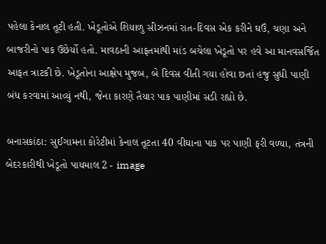પહેલા કેનાલ તૂટી હતી. ખેડૂતોએ શિયાળુ સીઝનમાં રાત-દિવસ એક કરીને ઘઉં, ચણા અને બાજરીનો પાક ઉછેર્યો હતો. માવઠાની આફતમાંથી માંડ બચેલા ખેડૂતો પર હવે આ માનવસર્જિત આફત ત્રાટકી છે. ખેડૂતોના આક્ષેપ મુજબ, બે દિવસ વીતી ગયા હોવા છતાં હજુ સુધી પાણી બંધ કરવામાં આવ્યું નથી, જેના કારણે તૈયાર પાક પાણીમાં સડી રહ્યો છે.

બનાસકાંઠા: સુઈગામના કોરેટીમાં કેનાલ તૂટતા 40 વીઘાના પાક પર પાણી ફરી વળ્યા, તંત્રની બેદરકારીથી ખેડૂતો પાયમાલ 2 - image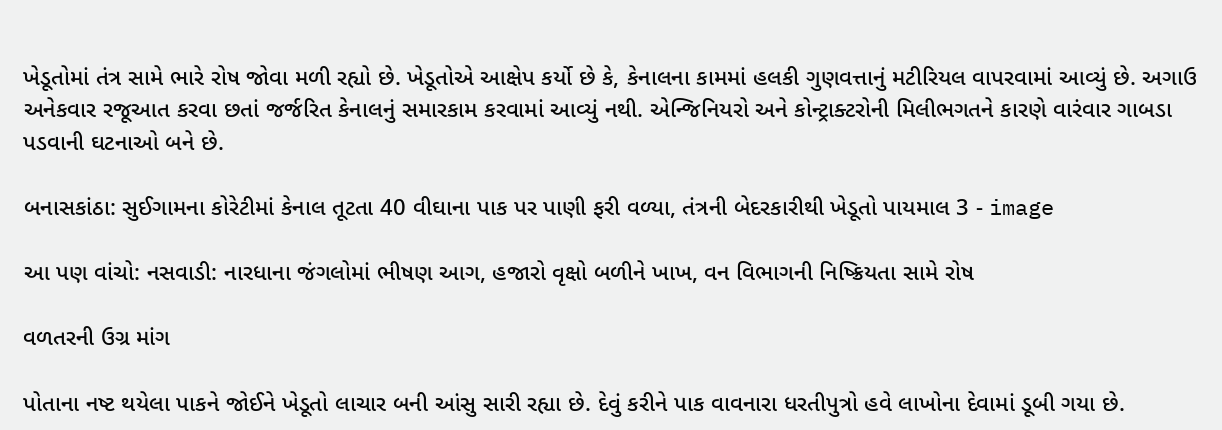ખેડૂતોમાં તંત્ર સામે ભારે રોષ જોવા મળી રહ્યો છે. ખેડૂતોએ આક્ષેપ કર્યો છે કે, કેનાલના કામમાં હલકી ગુણવત્તાનું મટીરિયલ વાપરવામાં આવ્યું છે. અગાઉ અનેકવાર રજૂઆત કરવા છતાં જર્જરિત કેનાલનું સમારકામ કરવામાં આવ્યું નથી. એન્જિનિયરો અને કોન્ટ્રાક્ટરોની મિલીભગતને કારણે વારંવાર ગાબડા પડવાની ઘટનાઓ બને છે.

બનાસકાંઠા: સુઈગામના કોરેટીમાં કેનાલ તૂટતા 40 વીઘાના પાક પર પાણી ફરી વળ્યા, તંત્રની બેદરકારીથી ખેડૂતો પાયમાલ 3 - image

આ પણ વાંચો: નસવાડી: નારધાના જંગલોમાં ભીષણ આગ, હજારો વૃક્ષો બળીને ખાખ, વન વિભાગની નિષ્ક્રિયતા સામે રોષ

વળતરની ઉગ્ર માંગ

પોતાના નષ્ટ થયેલા પાકને જોઈને ખેડૂતો લાચાર બની આંસુ સારી રહ્યા છે. દેવું કરીને પાક વાવનારા ધરતીપુત્રો હવે લાખોના દેવામાં ડૂબી ગયા છે.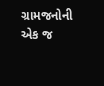ગ્રામજનોની એક જ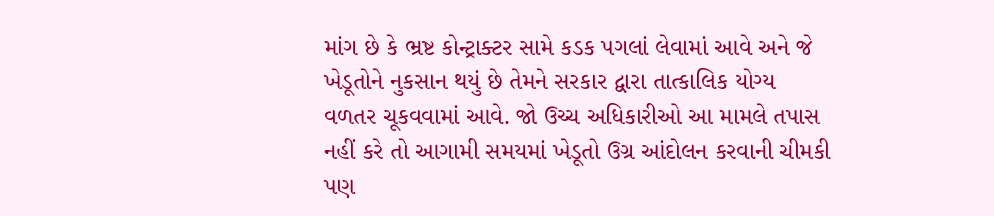માંગ છે કે ભ્રષ્ટ કોન્ટ્રાક્ટર સામે કડક પગલાં લેવામાં આવે અને જે ખેડૂતોને નુકસાન થયું છે તેમને સરકાર દ્વારા તાત્કાલિક યોગ્ય વળતર ચૂકવવામાં આવે. જો ઉચ્ચ અધિકારીઓ આ મામલે તપાસ નહીં કરે તો આગામી સમયમાં ખેડૂતો ઉગ્ર આંદોલન કરવાની ચીમકી પણ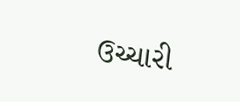ઉચ્ચારી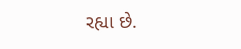રહ્યા છે.